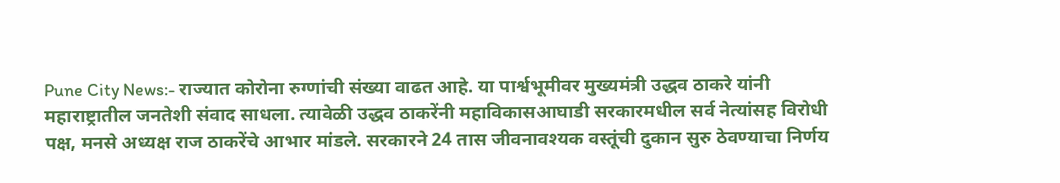Pune City News:- राज्यात कोरोना रुग्णांची संख्या वाढत आहे. या पार्श्वभूमीवर मुख्यमंत्री उद्धव ठाकरे यांनी महाराष्ट्रातील जनतेशी संवाद साधला. त्यावेळी उद्धव ठाकरेंनी महाविकासआघाडी सरकारमधील सर्व नेत्यांसह विरोधी पक्ष, मनसे अध्यक्ष राज ठाकरेंचे आभार मांडले. सरकारने 24 तास जीवनावश्यक वस्तूंची दुकान सुरु ठेवण्याचा निर्णय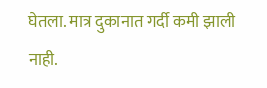घेतला. मात्र दुकानात गर्दी कमी झाली नाही.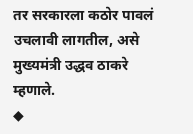तर सरकारला कठोर पावलं उचलावी लागतील, असे मुख्यमंत्री उद्धव ठाकरे म्हणाले.
◆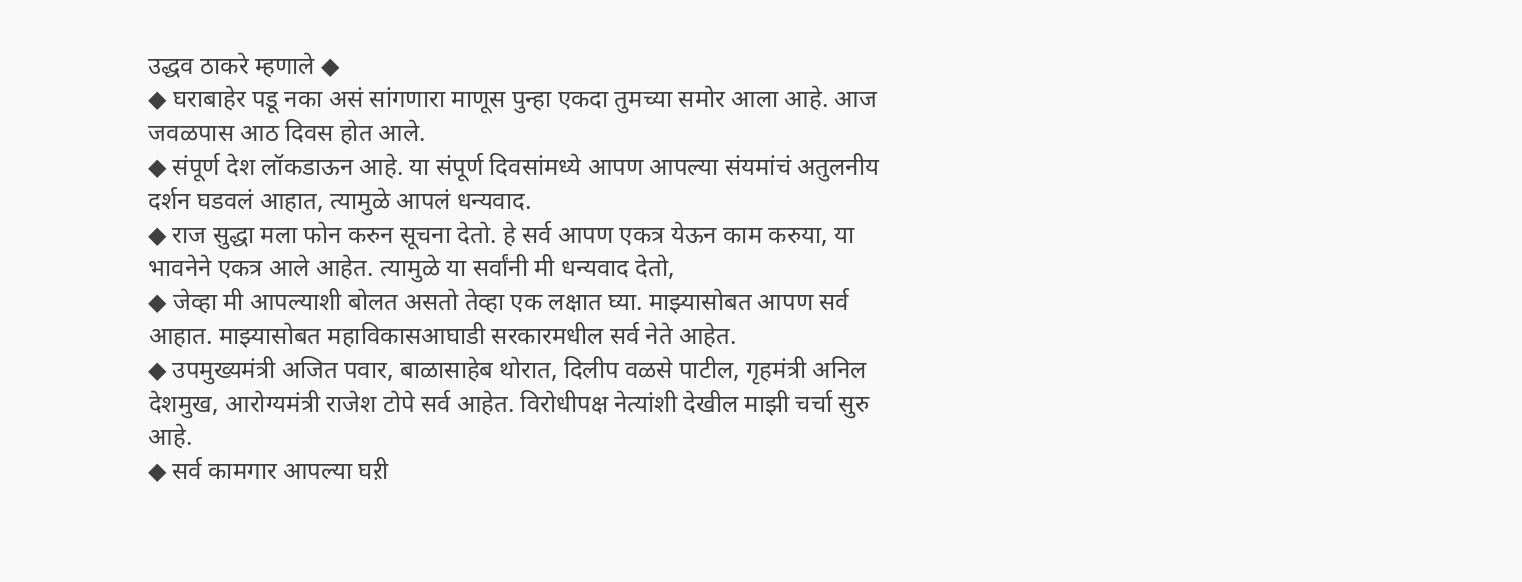उद्धव ठाकरे म्हणाले ◆
◆ घराबाहेर पडू नका असं सांगणारा माणूस पुन्हा एकदा तुमच्या समोर आला आहे. आज जवळपास आठ दिवस होत आले.
◆ संपूर्ण देश लॉकडाऊन आहे. या संपूर्ण दिवसांमध्ये आपण आपल्या संयमांचं अतुलनीय दर्शन घडवलं आहात, त्यामुळे आपलं धन्यवाद.
◆ राज सुद्धा मला फोन करुन सूचना देतो. हे सर्व आपण एकत्र येऊन काम करुया, या भावनेने एकत्र आले आहेत. त्यामुळे या सर्वांनी मी धन्यवाद देतो,
◆ जेव्हा मी आपल्याशी बोलत असतो तेव्हा एक लक्षात घ्या. माझ्यासोबत आपण सर्व आहात. माझ्यासोबत महाविकासआघाडी सरकारमधील सर्व नेते आहेत.
◆ उपमुख्यमंत्री अजित पवार, बाळासाहेब थोरात, दिलीप वळसे पाटील, गृहमंत्री अनिल देशमुख, आरोग्यमंत्री राजेश टोपे सर्व आहेत. विरोधीपक्ष नेत्यांशी देखील माझी चर्चा सुरु आहे.
◆ सर्व कामगार आपल्या घऱी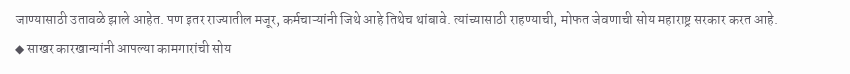जाण्यासाठी उतावळे झाले आहेत. पण इतर राज्यातील मजूर, कर्मचाऱ्यांनी जिथे आहे तिथेच थांबावे. त्यांच्यासाठी राहण्याची, मोफत जेवणाची सोय महाराष्ट्र सरकार करत आहे.
◆ साखर कारखान्यांनी आपल्या कामगारांची सोय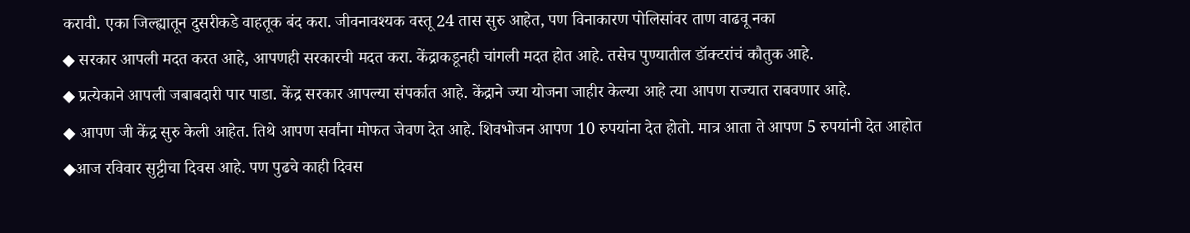करावी. एका जिल्ह्यातून दुसरीकडे वाहतूक बंद करा. जीवनावश्यक वस्तू 24 तास सुरु आहेत, पण विनाकारण पोलिसांवर ताण वाढवू नका
◆ सरकार आपली मदत करत आहे, आपणही सरकारची मदत करा. केंद्राकडूनही चांगली मदत होत आहे. तसेच पुण्यातील डॉक्टरांचं कौतुक आहे.
◆ प्रत्येकाने आपली जबाबदारी पार पाडा. केंद्र सरकार आपल्या संपर्कात आहे. केंद्राने ज्या योजना जाहीर केल्या आहे त्या आपण राज्यात राबवणार आहे.
◆ आपण जी केंद्र सुरु केली आहेत. तिथे आपण सर्वांना मोफत जेवण देत आहे. शिवभोजन आपण 10 रुपयांना देत होतो. मात्र आता ते आपण 5 रुपयांनी देत आहोत
◆आज रविवार सुट्टीचा दिवस आहे. पण पुढचे काही दिवस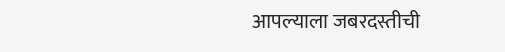आपल्याला जबरदस्तीची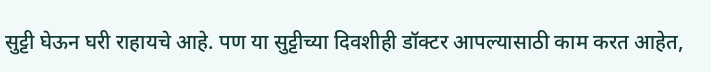सुट्टी घेऊन घरी राहायचे आहे. पण या सुट्टीच्या दिवशीही डॉक्टर आपल्यासाठी काम करत आहेत,